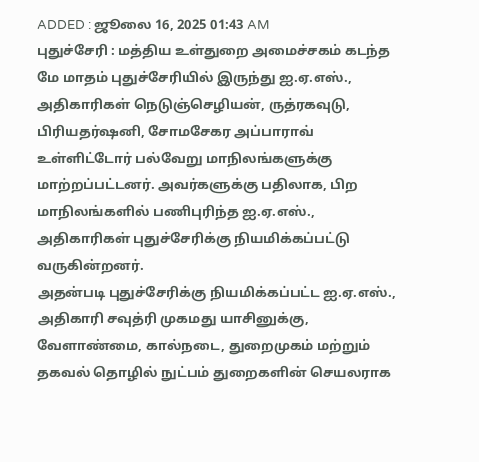ADDED : ஜூலை 16, 2025 01:43 AM
புதுச்சேரி : மத்திய உள்துறை அமைச்சகம் கடந்த மே மாதம் புதுச்சேரியில் இருந்து ஐ.ஏ.எஸ்., அதிகாரிகள் நெடுஞ்செழியன், ருத்ரகவுடு, பிரியதர்ஷனி, சோமசேகர அப்பாராவ் உள்ளிட்டோர் பல்வேறு மாநிலங்களுக்கு மாற்றப்பட்டனர். அவர்களுக்கு பதிலாக, பிற மாநிலங்களில் பணிபுரிந்த ஐ.ஏ.எஸ்., அதிகாரிகள் புதுச்சேரிக்கு நியமிக்கப்பட்டு வருகின்றனர்.
அதன்படி புதுச்சேரிக்கு நியமிக்கப்பட்ட ஐ.ஏ.எஸ்., அதிகாரி சவுத்ரி முகமது யாசினுக்கு, வேளாண்மை, கால்நடை, துறைமுகம் மற்றும் தகவல் தொழில் நுட்பம் துறைகளின் செயலராக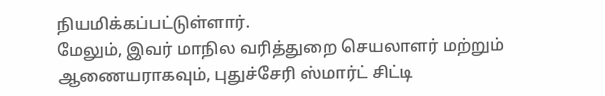நியமிக்கப்பட்டுள்ளார்.
மேலும், இவர் மாநில வரித்துறை செயலாளர் மற்றும் ஆணையராகவும், புதுச்சேரி ஸ்மார்ட் சிட்டி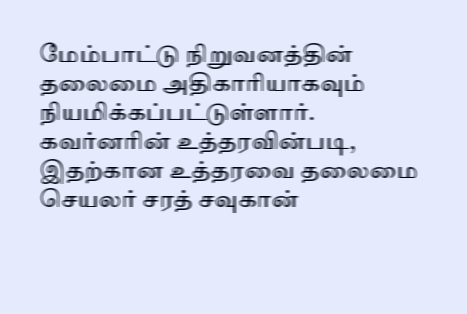மேம்பாட்டு நிறுவனத்தின் தலைமை அதிகாரியாகவும் நியமிக்கப்பட்டுள்ளார்.
கவர்னரின் உத்தரவின்படி, இதற்கான உத்தரவை தலைமை செயலர் சரத் சவுகான்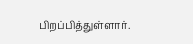பிறப்பித்துள்ளார்.